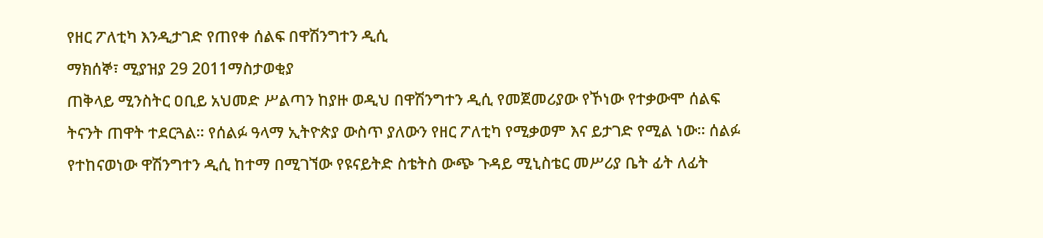የዘር ፖለቲካ እንዲታገድ የጠየቀ ሰልፍ በዋሽንግተን ዲሲ
ማክሰኞ፣ ሚያዝያ 29 2011ማስታወቂያ
ጠቅላይ ሚንስትር ዐቢይ አህመድ ሥልጣን ከያዙ ወዲህ በዋሽንግተን ዲሲ የመጀመሪያው የኾነው የተቃውሞ ሰልፍ ትናንት ጠዋት ተደርጓል። የሰልፉ ዓላማ ኢትዮጵያ ውስጥ ያለውን የዘር ፖለቲካ የሚቃወም እና ይታገድ የሚል ነው። ሰልፉ የተከናወነው ዋሽንግተን ዲሲ ከተማ በሚገኘው የዩናይትድ ስቴትስ ውጭ ጉዳይ ሚኒስቴር መሥሪያ ቤት ፊት ለፊት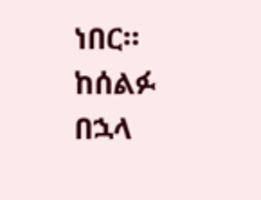ነበር። ከሰልፉ በኋላ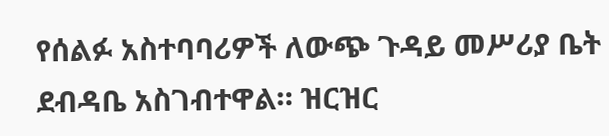የሰልፉ አስተባባሪዎች ለውጭ ጉዳይ መሥሪያ ቤት ደብዳቤ አስገብተዋል። ዝርዝር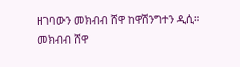ዘገባውን መክብብ ሸዋ ከዋሽንግተን ዲሲ።
መክብብ ሸዋ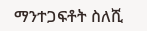ማንተጋፍቶት ስለሺ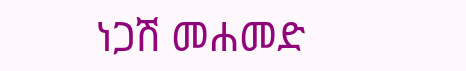ነጋሽ መሐመድ